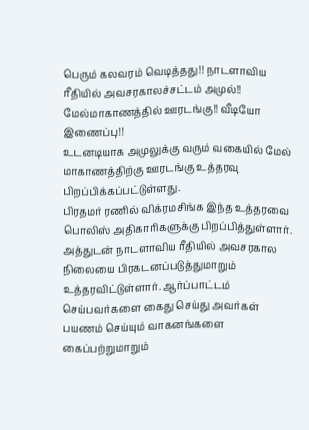பெரும் கலவரம் வெடித்தது!! நாடளாவிய ரீதியில் அவசரகாலச்சட்டம் அமுல்!! மேல்மாகாணத்தில் ஊரடங்கு!! வீடியோ இணைப்பு!!
உடனடியாக அமுலுக்கு வரும் வகையில் மேல் மாகாணத்திற்கு ஊரடங்கு உத்தரவு பிறப்பிக்கப்பட்டுள்ளது.
பிரதமர் ரணில் விக்ரமசிங்க இந்த உத்தரவை பொலிஸ் அதிகாரிகளுக்கு பிறப்பித்துள்ளார்.
அத்துடன் நாடளாவிய ரீதியில் அவசரகால நிலையை பிரகடனப்படுத்துமாறும் உத்தரவிட்டுள்ளார். ஆர்ப்பாட்டம் செய்பவர்களை கைது செய்து அவர்கள் பயணம் செய்யும் வாகனங்களை கைப்பற்றுமாறும்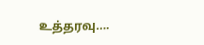உத்தரவு….